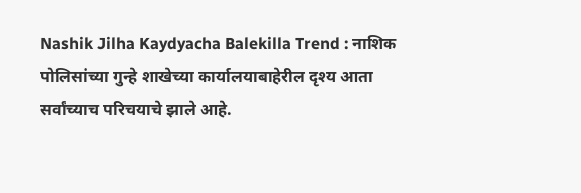Nashik Jilha Kaydyacha Balekilla Trend : नाशिक पोलिसांच्या गुन्हे शाखेच्या कार्यालयाबाहेरील दृश्य आता सर्वांच्याच परिचयाचे झाले आहे.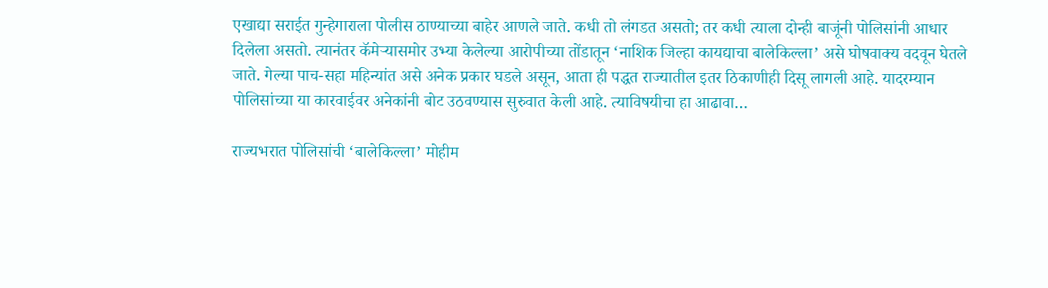एखाद्या सराईत गुन्हेगाराला पोलीस ठाण्याच्या बाहेर आणले जाते. कधी तो लंगडत असतो; तर कधी त्याला दोन्ही बाजूंनी पोलिसांनी आधार दिलेला असतो. त्यानंतर कॅमेऱ्यासमोर उभ्या केलेल्या आरोपीच्या तोंडातून ‘नाशिक जिल्हा कायद्याचा बालेकिल्ला’ असे घोषवाक्य वदवून घेतले जाते. गेल्या पाच-सहा महिन्यांत असे अनेक प्रकार घडले असून, आता ही पद्धत राज्यातील इतर ठिकाणीही दिसू लागली आहे. यादरम्यान पोलिसांच्या या कारवाईवर अनेकांनी बोट उठवण्यास सुरुवात केली आहे. त्याविषयीचा हा आढावा…

राज्यभरात पोलिसांची ‘बालेकिल्ला’ मोहीम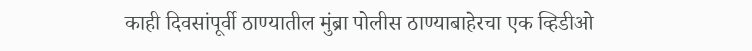काही दिवसांपूर्वी ठाण्यातील मुंब्रा पोलीस ठाण्याबाहेरचा एक व्हिडीओ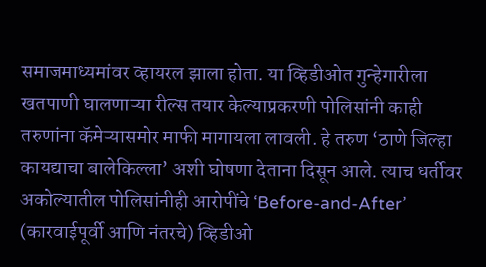समाजमाध्यमांवर व्हायरल झाला होता. या व्हिडीओत गुन्हेगारीला खतपाणी घालणाऱ्या रील्स तयार केल्याप्रकरणी पोलिसांनी काही तरुणांना कॅमेऱ्यासमोर माफी मागायला लावली. हे तरुण ‘ठाणे जिल्हा कायद्याचा बालेकिल्ला’ अशी घोषणा देताना दिसून आले. त्याच धर्तीवर अकोल्यातील पोलिसांनीही आरोपींचे ‘Before-and-After’ (कारवाईपूर्वी आणि नंतरचे) व्हिडीओ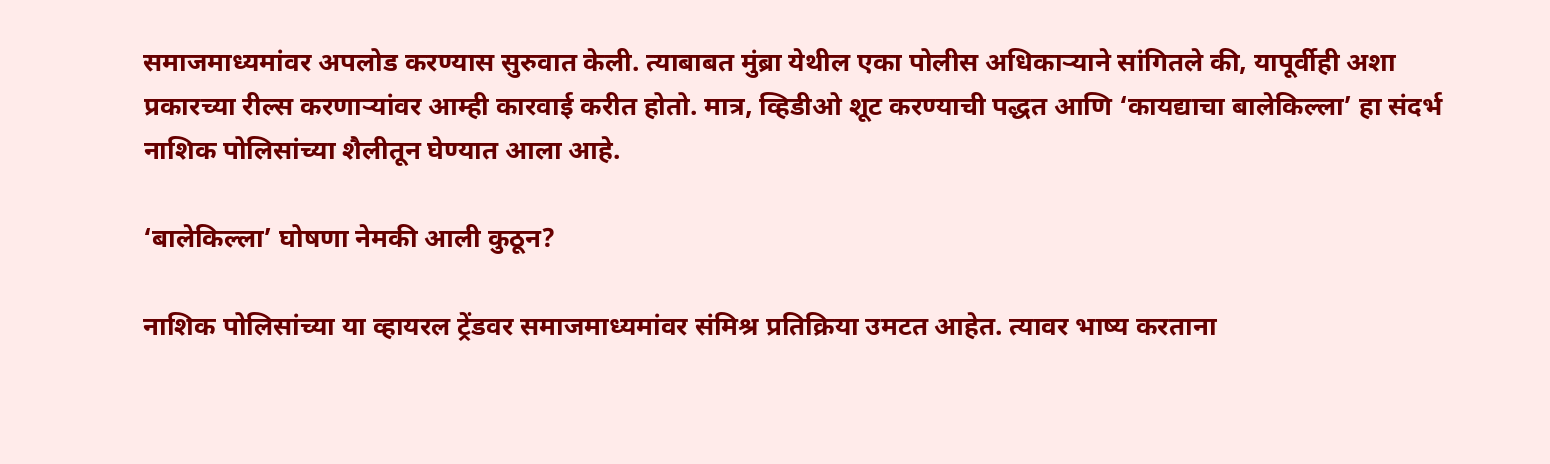समाजमाध्यमांवर अपलोड करण्यास सुरुवात केली. त्याबाबत मुंब्रा येथील एका पोलीस अधिकाऱ्याने सांगितले की, यापूर्वीही अशा प्रकारच्या रील्स करणाऱ्यांवर आम्ही कारवाई करीत होतो. मात्र, व्हिडीओ शूट करण्याची पद्धत आणि ‘कायद्याचा बालेकिल्ला’ हा संदर्भ नाशिक पोलिसांच्या शैलीतून घेण्यात आला आहे.

‘बालेकिल्ला’ घोषणा नेमकी आली कुठून?

नाशिक पोलिसांच्या या व्हायरल ट्रेंडवर समाजमाध्यमांवर संमिश्र प्रतिक्रिया उमटत आहेत. त्यावर भाष्य करताना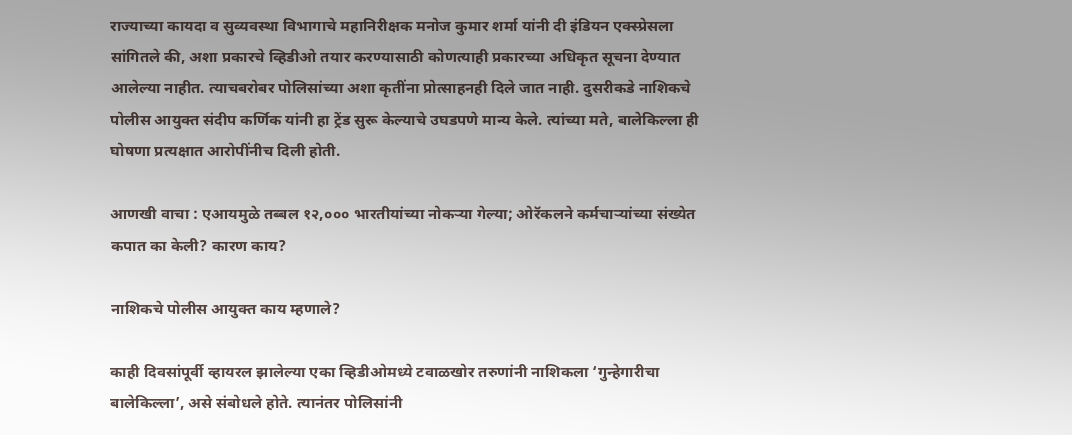राज्याच्या कायदा व सुव्यवस्था विभागाचे महानिरीक्षक मनोज कुमार शर्मा यांनी दी इंडियन एक्स्प्रेसला सांगितले की, अशा प्रकारचे व्हिडीओ तयार करण्यासाठी कोणत्याही प्रकारच्या अधिकृत सूचना देण्यात आलेल्या नाहीत. त्याचबरोबर पोलिसांच्या अशा कृतींना प्रोत्साहनही दिले जात नाही. दुसरीकडे नाशिकचे पोलीस आयुक्त संदीप कर्णिक यांनी हा ट्रेंड सुरू केल्याचे उघडपणे मान्य केले. त्यांच्या मते, बालेकिल्ला ही घोषणा प्रत्यक्षात आरोपींनीच दिली होती.

आणखी वाचा : एआयमुळे तब्बल १२,००० भारतीयांच्या नोकऱ्या गेल्या; ओरॅकलने कर्मचाऱ्यांच्या संख्येत कपात का केली? कारण काय?

नाशिकचे पोलीस आयुक्त काय म्हणाले?

काही दिवसांपूर्वी व्हायरल झालेल्या एका व्हिडीओमध्ये टवाळखोर तरुणांनी नाशिकला ‘गुन्हेगारीचा बालेकिल्ला’, असे संबोधले होते. त्यानंतर पोलिसांनी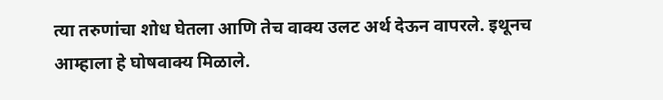त्या तरुणांचा शोध घेतला आणि तेच वाक्य उलट अर्थ देऊन वापरले. इथूनच आम्हाला हे घोषवाक्य मिळाले.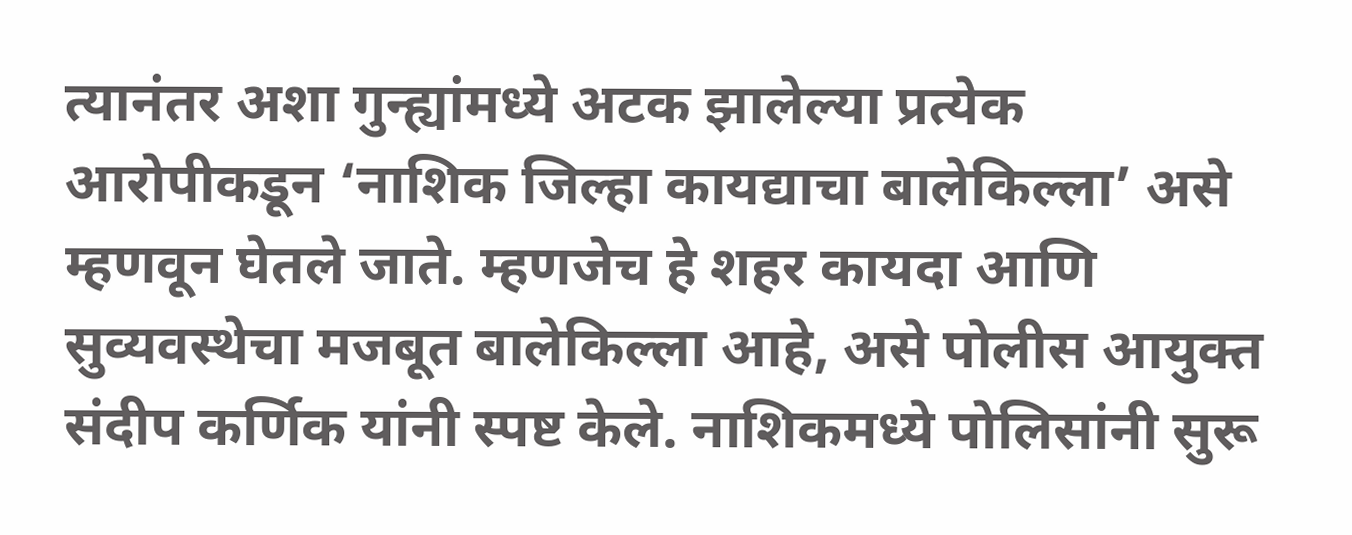त्यानंतर अशा गुन्ह्यांमध्ये अटक झालेल्या प्रत्येक आरोपीकडून ‘नाशिक जिल्हा कायद्याचा बालेकिल्ला’ असे म्हणवून घेतले जाते. म्हणजेच हे शहर कायदा आणि सुव्यवस्थेचा मजबूत बालेकिल्ला आहे, असे पोलीस आयुक्त संदीप कर्णिक यांनी स्पष्ट केले. नाशिकमध्ये पोलिसांनी सुरू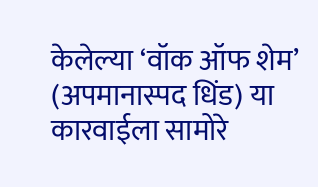केलेल्या ‘वॉक ऑफ शेम’ (अपमानास्पद धिंड) या कारवाईला सामोरे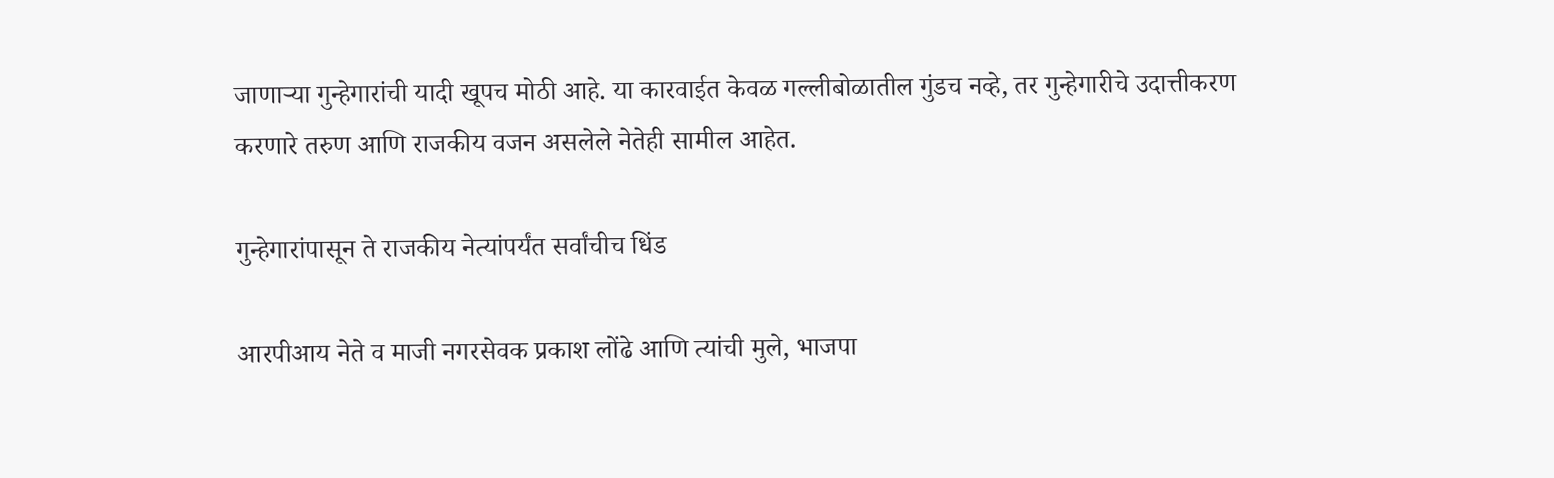जाणाऱ्या गुन्हेगारांची यादी खूपच मोठी आहे. या कारवाईत केवळ गल्लीबोळातील गुंडच नव्हे, तर गुन्हेगारीचे उदात्तीकरण करणारे तरुण आणि राजकीय वजन असलेले नेतेही सामील आहेत.

गुन्हेगारांपासून ते राजकीय नेत्यांपर्यंत सर्वांचीच धिंड

आरपीआय नेते व माजी नगरसेवक प्रकाश लोंढे आणि त्यांची मुले, भाजपा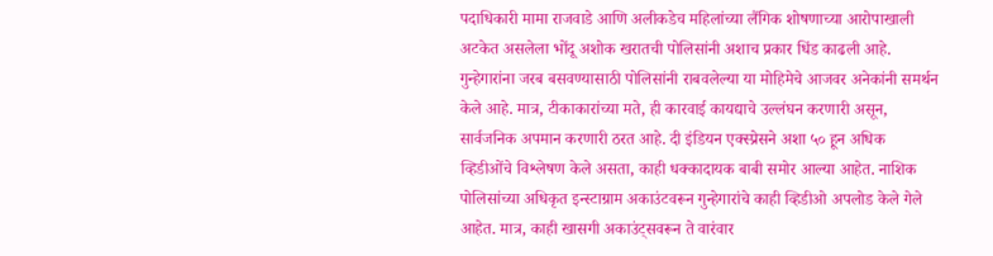पदाधिकारी मामा राजवाडे आणि अलीकडेच महिलांच्या लैंगिक शोषणाच्या आरोपाखाली अटकेत असलेला भोंदू अशोक खरातची पोलिसांनी अशाच प्रकार धिंड काढली आहे. गुन्हेगारांना जरब बसवण्यासाठी पोलिसांनी राबवलेल्या या मोहिमेचे आजवर अनेकांनी समर्थन केले आहे. मात्र, टीकाकारांच्या मते, ही कारवाई कायद्याचे उल्लंघन करणारी असून, सार्वजनिक अपमान करणारी ठरत आहे. दी इंडियन एक्स्प्रेसने अशा ५० हून अधिक व्हिडीओंचे विश्लेषण केले असता, काही धक्कादायक बाबी समोर आल्या आहेत. नाशिक पोलिसांच्या अधिकृत इन्स्टाग्राम अकाउंटवरून गुन्हेगारांचे काही व्हिडीओ अपलोड केले गेले आहेत. मात्र, काही खासगी अकाउंट्सवरून ते वारंवार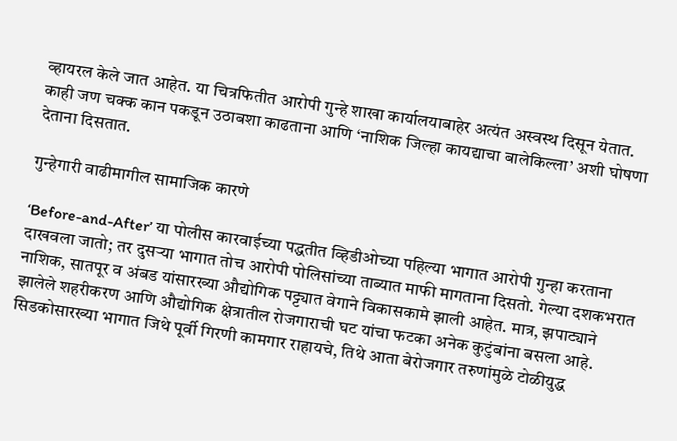व्हायरल केले जात आहेत. या चित्रफितीत आरोपी गुन्हे शाखा कार्यालयाबाहेर अत्यंत अस्वस्थ दिसून येतात. काही जण चक्क कान पकडून उठाबशा काढताना आणि ‘नाशिक जिल्हा कायद्याचा बालेकिल्ला’ अशी घोषणा देताना दिसतात.

गुन्हेगारी वाढीमागील सामाजिक कारणे

‘Before-and-After’ या पोलीस कारवाईच्या पद्धतीत व्हिडीओच्या पहिल्या भागात आरोपी गुन्हा करताना दाखवला जातो; तर दुसऱ्या भागात तोच आरोपी पोलिसांच्या ताब्यात माफी मागताना दिसतो. गेल्या दशकभरात नाशिक, सातपूर व अंबड यांसारख्या औद्योगिक पट्ट्यात वेगाने विकासकामे झाली आहेत. मात्र, झपाट्याने झालेले शहरीकरण आणि औद्योगिक क्षेत्रातील रोजगाराची घट यांचा फटका अनेक कुटुंबांना बसला आहे. सिडकोसारख्या भागात जिथे पूर्वी गिरणी कामगार राहायचे, तिथे आता बेरोजगार तरुणांमुळे टोळीयुद्ध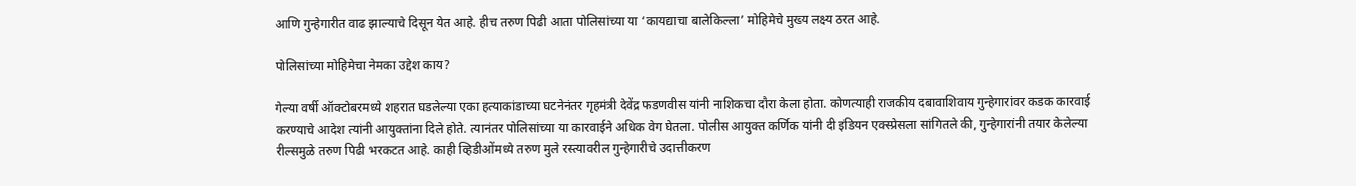आणि गुन्हेगारीत वाढ झाल्याचे दिसून येत आहे. हीच तरुण पिढी आता पोलिसांच्या या ‘कायद्याचा बालेकिल्ला’ मोहिमेचे मुख्य लक्ष्य ठरत आहे.

पोलिसांच्या मोहिमेचा नेमका उद्देश काय?

गेल्या वर्षी ऑक्टोबरमध्ये शहरात घडलेल्या एका हत्याकांडाच्या घटनेनंतर गृहमंत्री देवेंद्र फडणवीस यांनी नाशिकचा दौरा केला होता. कोणत्याही राजकीय दबावाशिवाय गुन्हेगारांवर कडक कारवाई करण्याचे आदेश त्यांनी आयुक्तांना दिले होते. त्यानंतर पोलिसांच्या या कारवाईने अधिक वेग घेतला. पोलीस आयुक्त कर्णिक यांनी दी इंडियन एक्स्प्रेसला सांगितले की, गुन्हेगारांनी तयार केलेल्या रील्समुळे तरुण पिढी भरकटत आहे. काही व्हिडीओंमध्ये तरुण मुले रस्त्यावरील गुन्हेगारीचे उदात्तीकरण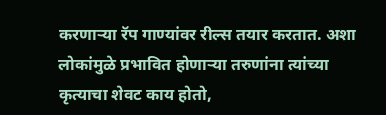करणाऱ्या रॅप गाण्यांवर रील्स तयार करतात. अशा लोकांमुळे प्रभावित होणाऱ्या तरुणांना त्यांच्या कृत्याचा शेवट काय होतो,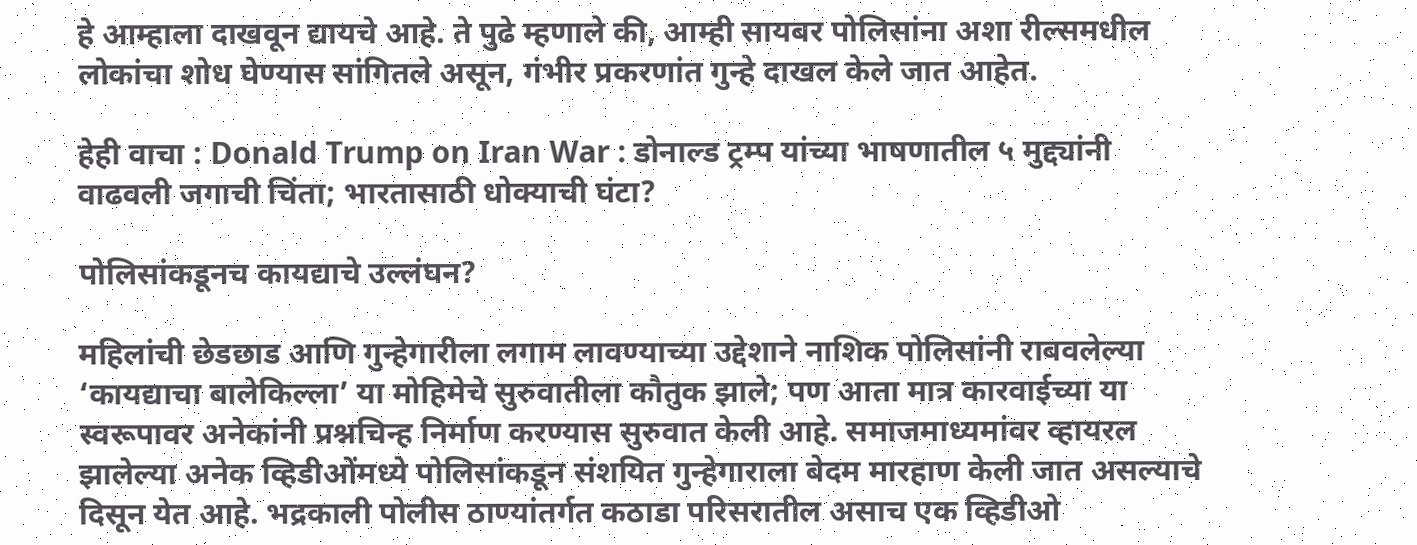हे आम्हाला दाखवून द्यायचे आहे. ते पुढे म्हणाले की, आम्ही सायबर पोलिसांना अशा रील्समधील लोकांचा शोध घेण्यास सांगितले असून, गंभीर प्रकरणांत गुन्हे दाखल केले जात आहेत.

हेही वाचा : Donald Trump on Iran War : डोनाल्ड ट्रम्प यांच्या भाषणातील ५ मुद्द्यांनी वाढवली जगाची चिंता; भारतासाठी धोक्याची घंटा?

पोलिसांकडूनच कायद्याचे उल्लंघन?

महिलांची छेडछाड आणि गुन्हेगारीला लगाम लावण्याच्या उद्देशाने नाशिक पोलिसांनी राबवलेल्या ‘कायद्याचा बालेकिल्ला’ या मोहिमेचे सुरुवातीला कौतुक झाले; पण आता मात्र कारवाईच्या या स्वरूपावर अनेकांनी प्रश्नचिन्ह निर्माण करण्यास सुरुवात केली आहे. समाजमाध्यमांवर व्हायरल झालेल्या अनेक व्हिडीओंमध्ये पोलिसांकडून संशयित गुन्हेगाराला बेदम मारहाण केली जात असल्याचे दिसून येत आहे. भद्रकाली पोलीस ठाण्यांतर्गत कठाडा परिसरातील असाच एक व्हिडीओ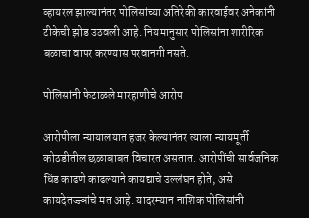व्हायरल झाल्यानंतर पोलिसांच्या अतिरेकी कारवाईवर अनेकांनी टीकेची झोड उठवली आहे. नियमानुसार पोलिसांना शारीरिक बळाचा वापर करण्यास परवानगी नसते.

पोलिसांनी फेटाळले मारहाणीचे आरोप

आरोपीला न्यायालयात हजर केल्यानंतर त्याला न्यायमूर्ती कोठडीतील छळाबाबत विचारत असतात. आरोपींची सार्वजनिक धिंड काढणे काढल्याने कायद्याचे उल्लंघन होते, असे कायदेतज्ज्ञांचे मत आहे. यादरम्यान नाशिक पोलिसांनी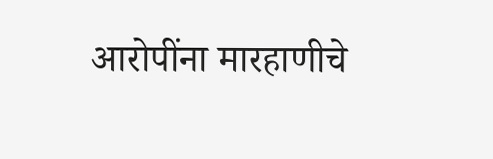आरोपींना मारहाणीचे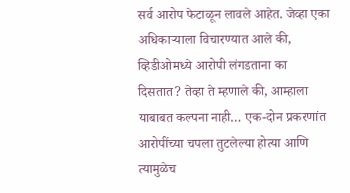सर्व आरोप फेटाळून लावले आहेत. जेव्हा एका अधिकाऱ्याला विचारण्यात आले की, व्हिडीओमध्ये आरोपी लंगडताना का दिसतात? तेव्हा ते म्हणाले की, आम्हाला याबाबत कल्पना नाही… एक-दोन प्रकरणांत आरोपींच्या चपला तुटलेल्या होत्या आणि त्यामुळेच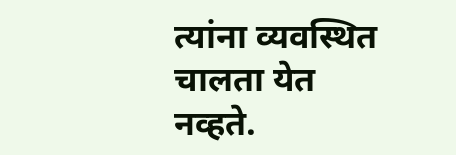त्यांना व्यवस्थित चालता येत नव्हते.